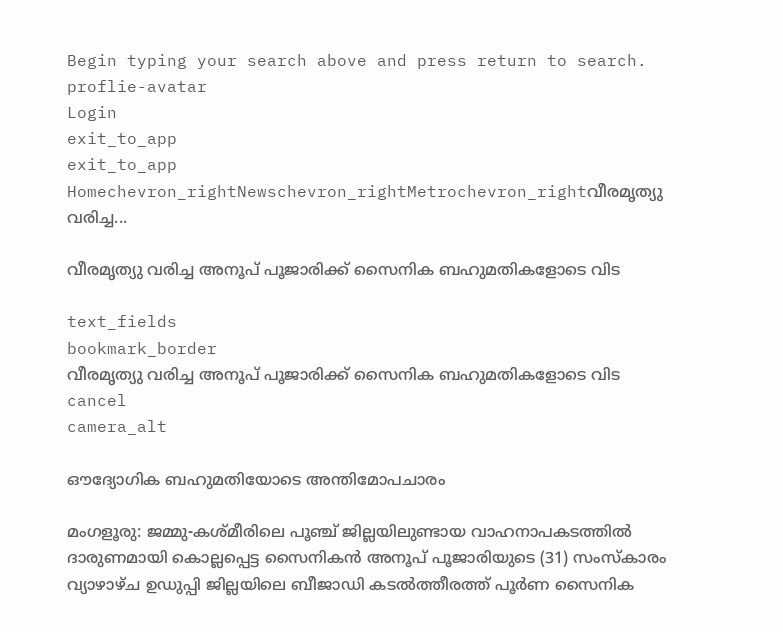Begin typing your search above and press return to search.
proflie-avatar
Login
exit_to_app
exit_to_app
Homechevron_rightNewschevron_rightMetrochevron_rightവീരമൃത്യു വരിച്ച...

വീരമൃത്യു വരിച്ച അനൂപ് പൂജാരിക്ക് സൈനിക ബഹുമതികളോടെ വിട

text_fields
bookmark_border
വീരമൃത്യു വരിച്ച അനൂപ് പൂജാരിക്ക് സൈനിക ബഹുമതികളോടെ വിട
cancel
camera_alt

ഔദ്യോഗിക ബഹുമതിയോടെ അന്തിമോപചാരം

മംഗളൂരു: ജമ്മു-കശ്മീരിലെ പൂഞ്ച് ജില്ലയിലുണ്ടായ വാഹനാപകടത്തിൽ ദാരുണമായി കൊല്ലപ്പെട്ട സൈനികൻ അനൂപ് പൂജാരിയുടെ (31) സംസ്‌കാരം വ്യാഴാഴ്ച ഉഡുപ്പി ജില്ലയിലെ ബീജാഡി കടൽത്തീരത്ത് പൂർണ സൈനിക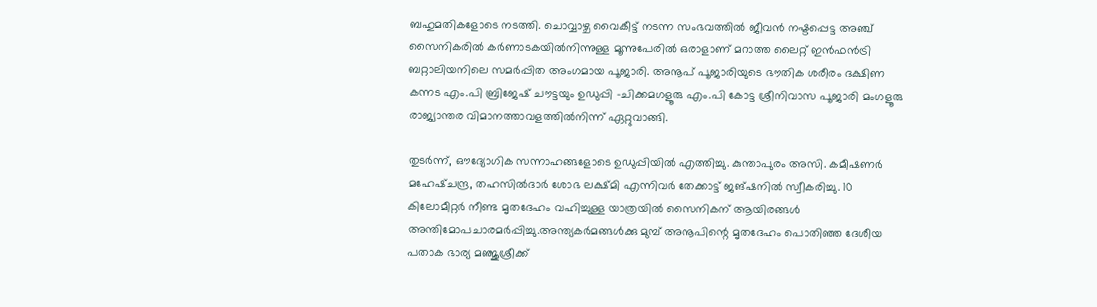ബഹുമതികളോടെ നടത്തി. ചൊവ്വാഴ്ച വൈകീട്ട് നടന്ന സംഭവത്തിൽ ജീവൻ നഷ്ടപ്പെട്ട അഞ്ച് സൈനികരിൽ കർണാടകയിൽനിന്നുള്ള മൂന്നുപേരിൽ ഒരാളാണ് മറാത്ത ലൈറ്റ് ഇൻഫൻട്രി ബറ്റാലിയനിലെ സമർപ്പിത അംഗമായ പൂജാരി. അനൂപ് പൂജാരിയുടെ ഭൗതിക ശരീരം ദക്ഷിണ കന്നട എം.പി ബ്രിജേഷ് ചൗട്ടയും ഉഡുപ്പി -ചിക്കമഗളൂരു എം.പി കോട്ട ശ്രീനിവാസ പൂജാരി മംഗളൂരു രാജ്യാന്തര വിമാനത്താവളത്തിൽനിന്ന് ഏറ്റുവാങ്ങി.

തുടർന്ന്, ഔദ്യോഗിക സന്നാഹങ്ങളോടെ ഉഡുപ്പിയിൽ എത്തിച്ചു. കുന്താപുരം അസി. കമീഷണർ മഹേഷ്ചന്ദ്ര, തഹസിൽദാർ ശോഭ ലക്ഷ്മി എന്നിവർ തേക്കാട്ട് ജങ്ഷനിൽ സ്വീകരിച്ചു. 10 കിലോമീറ്റർ നീണ്ട മൃതദേഹം വഹിച്ചുള്ള യാത്രയിൽ സൈനികന് ആയിരങ്ങൾ അന്തിമോപചാരമർപ്പിച്ചു.അന്ത്യകർമങ്ങൾക്കു മുമ്പ് അനൂപിന്റെ മൃതദേഹം പൊതിഞ്ഞ ദേശീയ പതാക ഭാര്യ മഞ്ജുശ്രീക്ക്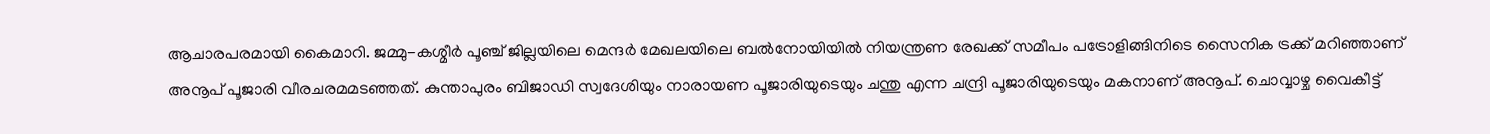ആചാരപരമായി കൈമാറി. ജമ്മു-കശ്മീർ പൂഞ്ച് ജില്ലയിലെ മെന്ദർ മേഖലയിലെ ബൽനോയിയിൽ നിയന്ത്രണ രേഖക്ക് സമീപം പട്രോളിങ്ങിനിടെ സൈനിക ട്രക്ക് മറിഞ്ഞാണ് അനൂപ് പൂജാരി വീരചരമമടഞ്ഞത്. കുന്താപുരം ബിജാഡി സ്വദേശിയും നാരായണ പൂജാരിയുടെയും ചന്തു എന്ന ചന്ദ്രി പൂജാരിയുടെയും മകനാണ് അനൂപ്. ചൊവ്വാഴ്ച വൈകീട്ട്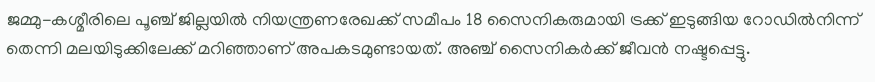ജമ്മു-കശ്മീരിലെ പൂഞ്ച് ജില്ലയിൽ നിയന്ത്രണരേഖക്ക് സമീപം 18 സൈനികരുമായി ട്രക്ക് ഇടുങ്ങിയ റോഡിൽനിന്ന് തെന്നി മലയിടുക്കിലേക്ക് മറിഞ്ഞാണ് അപകടമുണ്ടായത്. അഞ്ച് സൈനികർക്ക് ജീവൻ നഷ്ടപ്പെട്ടു.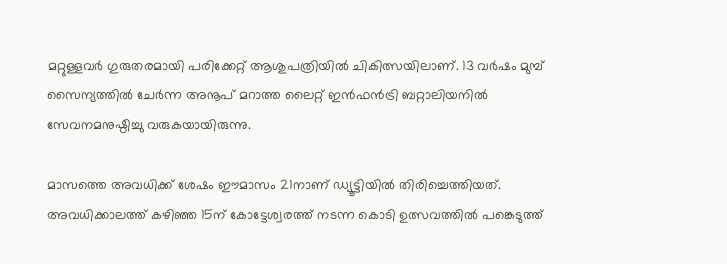മറ്റുള്ളവർ ഗുരുതരമായി പരിക്കേറ്റ് ആശുപത്രിയിൽ ചികിത്സയിലാണ്. 13 വർഷം മുമ്പ് സൈന്യത്തിൽ ചേർന്ന അനൂപ് മറാത്ത ലൈറ്റ് ഇൻഫൻട്രി ബറ്റാലിയനിൽ സേവനമനുഷ്ഠിച്ചു വരുകയായിരുന്നു.

മാസത്തെ അവധിക്ക് ശേഷം ഈമാസം 21നാണ് ഡ്യൂട്ടിയിൽ തിരിച്ചെത്തിയത്. അവധിക്കാലത്ത് കഴിഞ്ഞ 15ന് കോട്ടേശ്വരത്ത് നടന്ന കൊടി ഉത്സവത്തിൽ പങ്കെടുത്ത്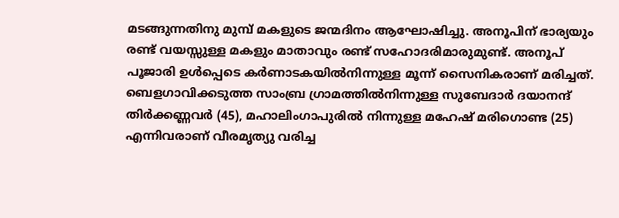മടങ്ങുന്നതിനു മുമ്പ് മകളുടെ ജന്മദിനം ആഘോഷിച്ചു. അനൂപിന് ഭാര്യയും രണ്ട് വയസ്സുള്ള മകളും മാതാവും രണ്ട് സഹോദരിമാരുമുണ്ട്. അനൂപ് പൂജാരി ഉൾപ്പെടെ കർണാടകയിൽനിന്നുള്ള മൂന്ന് സൈനികരാണ് മരിച്ചത്. ബെളഗാവിക്കടുത്ത സാംബ്ര ഗ്രാമത്തിൽനിന്നുള്ള സുബേദാർ ദയാനന്ദ് തിർക്കണ്ണവർ (45), മഹാലിംഗാപുരിൽ നിന്നുള്ള മഹേഷ് മരിഗൊണ്ട (25) എന്നിവരാണ് വീരമൃത്യു വരിച്ച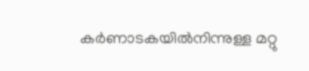കർണാടകയിൽനിന്നുള്ള മറ്റു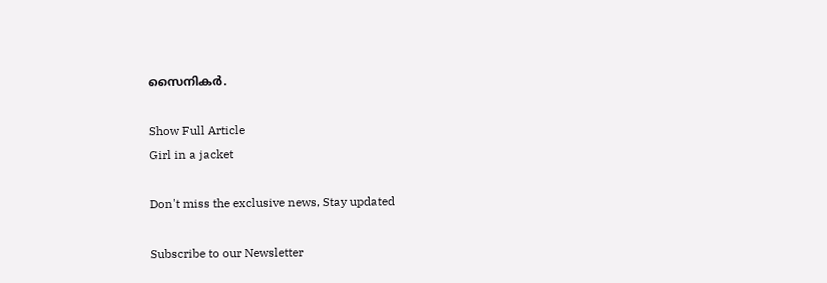സൈനികർ.

Show Full Article
Girl in a jacket

Don't miss the exclusive news, Stay updated

Subscribe to our Newsletter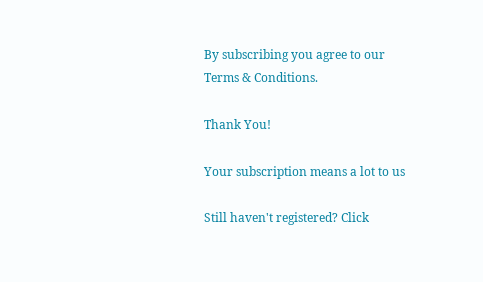By subscribing you agree to our Terms & Conditions.

Thank You!

Your subscription means a lot to us

Still haven't registered? Click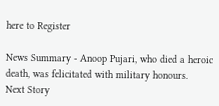here to Register

News Summary - Anoop Pujari, who died a heroic death, was felicitated with military honours.
Next Story